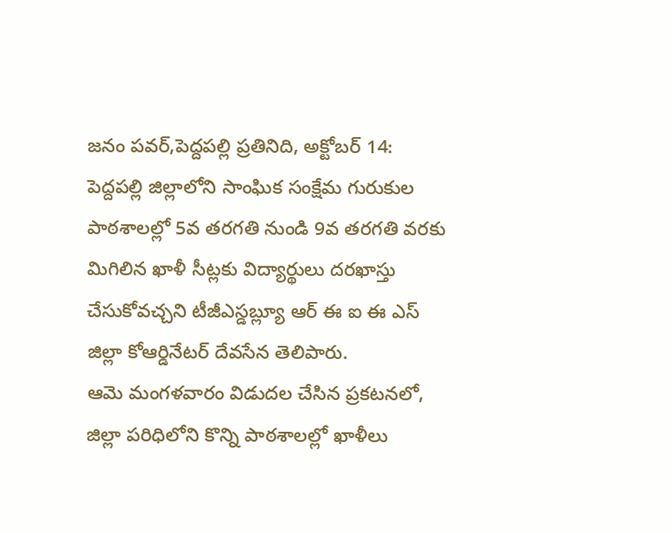జనం పవర్,పెద్దపల్లి ప్రతినిది, అక్టోబర్ 14:
పెద్దపల్లి జిల్లాలోని సాంఘిక సంక్షేమ గురుకుల పాఠశాలల్లో 5వ తరగతి నుండి 9వ తరగతి వరకు మిగిలిన ఖాళీ సీట్లకు విద్యార్థులు దరఖాస్తు చేసుకోవచ్చని టీజీఎస్డబ్ల్యూ ఆర్ ఈ ఐ ఈ ఎస్ జిల్లా కోఆర్డినేటర్ దేవసేన తెలిపారు.
ఆమె మంగళవారం విడుదల చేసిన ప్రకటనలో, జిల్లా పరిధిలోని కొన్ని పాఠశాలల్లో ఖాళీలు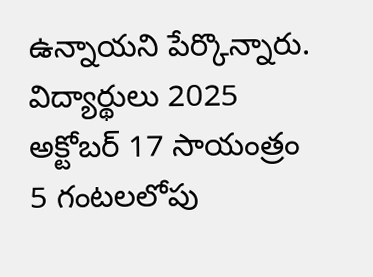ఉన్నాయని పేర్కొన్నారు.
విద్యార్థులు 2025 అక్టోబర్ 17 సాయంత్రం 5 గంటలలోపు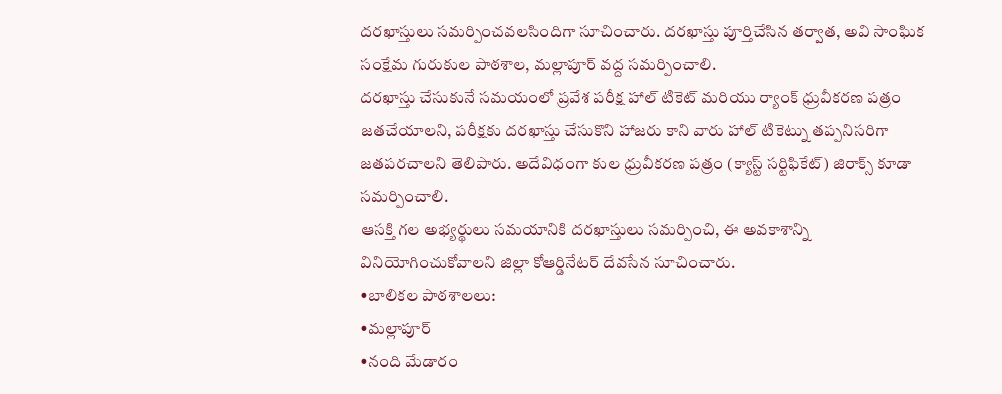దరఖాస్తులు సమర్పించవలసిందిగా సూచించారు. దరఖాస్తు పూర్తిచేసిన తర్వాత, అవి సాంఘిక సంక్షేమ గురుకుల పాఠశాల, మల్లాపూర్ వద్ద సమర్పించాలి.
దరఖాస్తు చేసుకునే సమయంలో ప్రవేశ పరీక్ష హాల్ టికెట్ మరియు ర్యాంక్ ధ్రువీకరణ పత్రం జతచేయాలని, పరీక్షకు దరఖాస్తు చేసుకొని హాజరు కాని వారు హాల్ టికెట్ను తప్పనిసరిగా జతపరచాలని తెలిపారు. అదేవిధంగా కుల ధ్రువీకరణ పత్రం (క్యాస్ట్ సర్టిఫికేట్) జిరాక్స్ కూడా సమర్పించాలి.
ఆసక్తి గల అభ్యర్థులు సమయానికి దరఖాస్తులు సమర్పించి, ఈ అవకాశాన్ని వినియోగించుకోవాలని జిల్లా కోఆర్డినేటర్ దేవసేన సూచించారు.
•బాలికల పాఠశాలలు:
•మల్లాపూర్
•నంది మేడారం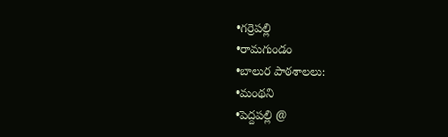•గర్రెపల్లి
•రామగుండం
•బాలుర పాఠశాలలు:
•మంథని
•పెద్దపల్లి @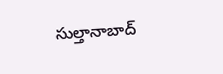సుల్తానాబాద్